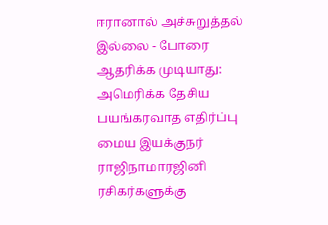ஈரானால் அச்சுறுத்தல் இல்லை - போரை ஆதரிக்க முடியாது: அமெரிக்க தேசிய பயங்கரவாத எதிர்ப்பு மைய இயக்குநர் ராஜிநாமாரஜினி ரசிகர்களுக்கு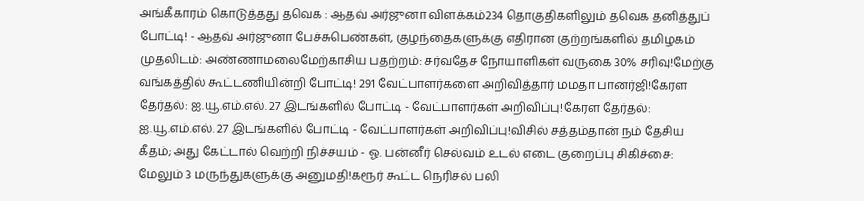அங்கீகாரம் கொடுத்தது தவெக : ஆதவ் அர்ஜுனா விளக்கம்234 தொகுதிகளிலும் தவெக தனித்துப் போட்டி! - ஆதவ் அர்ஜுனா பேச்சுபெண்கள், குழந்தைகளுக்கு எதிரான குற்றங்களில் தமிழகம் முதலிடம்: அண்ணாமலைமேற்காசிய பதற்றம்: சர்வதேச நோயாளிகள் வருகை 30% சரிவு!மேற்கு வங்கத்தில் கூட்டணியின்றி போட்டி! 291 வேட்பாளர்களை அறிவித்தார் மமதா பானர்ஜி!கேரள தேர்தல்: ஐ.யூ.எம்.எல். 27 இடங்களில் போட்டி - வேட்பாளர்கள் அறிவிப்பு!கேரள தேர்தல்: ஐ.யூ.எம்.எல். 27 இடங்களில் போட்டி - வேட்பாளர்கள் அறிவிப்பு!விசில் சத்தம்தான் நம் தேசிய கீதம்; அது கேட்டால் வெற்றி நிச்சயம் - ஓ. பன்னீர் செல்வம் உடல் எடை குறைப்பு சிகிச்சை: மேலும் 3 மருந்துகளுக்கு அனுமதி!கரூர் கூட்ட நெரிசல் பலி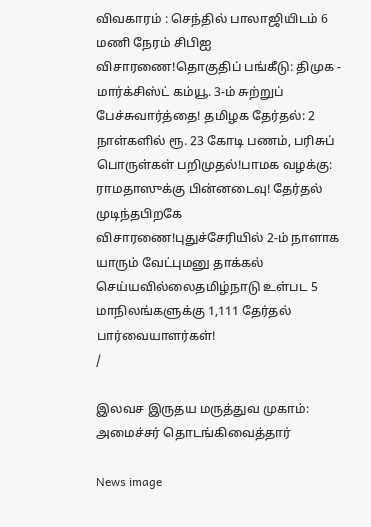விவகாரம் : செந்தில் பாலாஜியிடம் 6 மணி நேரம் சிபிஐ விசாரணை!தொகுதிப் பங்கீடு: திமுக - மார்க்சிஸ்ட் கம்யூ. 3-ம் சுற்றுப் பேச்சுவார்த்தை! தமிழக தேர்தல்: 2 நாள்களில் ரூ. 23 கோடி பணம், பரிசுப் பொருள்கள் பறிமுதல்!பாமக வழக்கு: ராமதாஸுக்கு பின்னடைவு! தேர்தல் முடிந்தபிறகே விசாரணை!புதுச்சேரியில் 2-ம் நாளாக யாரும் வேட்புமனு தாக்கல் செய்யவில்லைதமிழ்நாடு உள்பட 5 மாநிலங்களுக்கு 1,111 தேர்தல் பார்வையாளர்கள்!
/

இலவச இருதய மருத்துவ முகாம்: அமைச்சர் தொடங்கிவைத்தார்

News image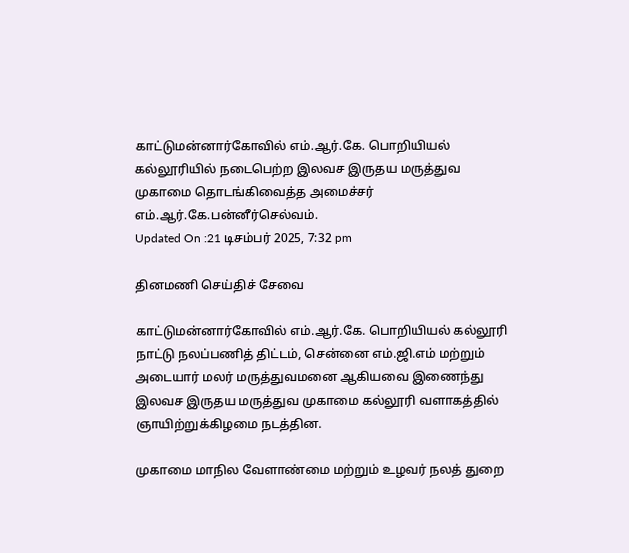காட்டுமன்னார்கோவில் எம்.ஆர்.கே. பொறியியல் கல்லூரியில் நடைபெற்ற இலவச இருதய மருத்துவ முகாமை தொடங்கிவைத்த அமைச்சர் எம்.ஆர்.கே.பன்னீர்செல்வம்.
Updated On :21 டிசம்பர் 2025, 7:32 pm

தினமணி செய்திச் சேவை

காட்டுமன்னார்கோவில் எம்.ஆர்.கே. பொறியியல் கல்லூரி நாட்டு நலப்பணித் திட்டம், சென்னை எம்.ஜி.எம் மற்றும் அடையார் மலர் மருத்துவமனை ஆகியவை இணைந்து இலவச இருதய மருத்துவ முகாமை கல்லூரி வளாகத்தில் ஞாயிற்றுக்கிழமை நடத்தின.

முகாமை மாநில வேளாண்மை மற்றும் உழவர் நலத் துறை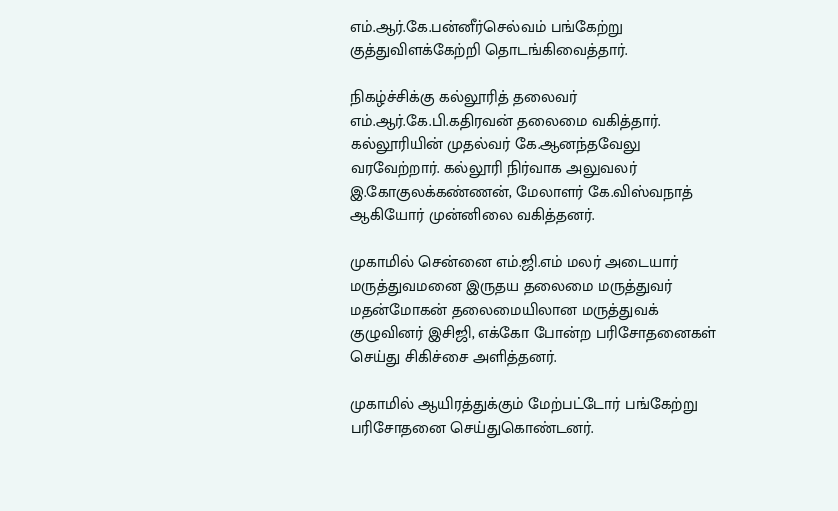எம்.ஆர்.கே.பன்னீர்செல்வம் பங்கேற்று குத்துவிளக்கேற்றி தொடங்கிவைத்தார்.

நிகழ்ச்சிக்கு கல்லூரித் தலைவர் எம்.ஆர்.கே.பி.கதிரவன் தலைமை வகித்தார். கல்லூரியின் முதல்வர் கே.ஆனந்தவேலு வரவேற்றார். கல்லூரி நிர்வாக அலுவலர் இ.கோகுலக்கண்ணன், மேலாளர் கே.விஸ்வநாத் ஆகியோர் முன்னிலை வகித்தனர்.

முகாமில் சென்னை எம்.ஜி.எம் மலர் அடையார் மருத்துவமனை இருதய தலைமை மருத்துவர் மதன்மோகன் தலைமையிலான மருத்துவக் குழுவினர் இசிஜி, எக்கோ போன்ற பரிசோதனைகள் செய்து சிகிச்சை அளித்தனர்.

முகாமில் ஆயிரத்துக்கும் மேற்பட்டோர் பங்கேற்று பரிசோதனை செய்துகொண்டனர்.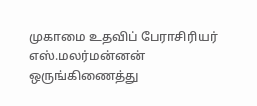முகாமை உதவிப் பேராசிரியர் எஸ்.மலர்மன்னன் ஒருங்கிணைத்து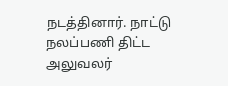நடத்தினார். நாட்டு நலப்பணி திட்ட அலுவலர்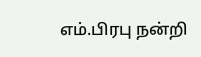எம்.பிரபு நன்றி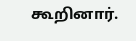கூறினார்.